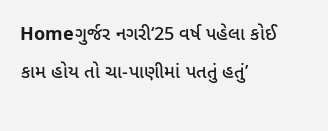Homeગુર્જર નગરી‘25 વર્ષ પહેલા કોઈ કામ હોય તો ચા-પાણીમાં પતતું હતું’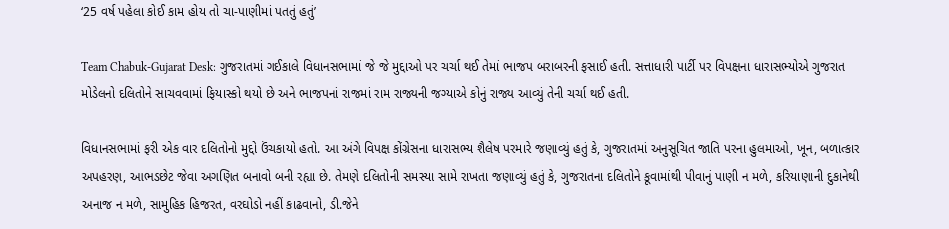‘25 વર્ષ પહેલા કોઈ કામ હોય તો ચા-પાણીમાં પતતું હતું’

Team Chabuk-Gujarat Desk: ગુજરાતમાં ગઈકાલે વિધાનસભામાં જે જે મુદ્દાઓ પર ચર્ચા થઈ તેમાં ભાજપ બરાબરની ફસાઈ હતી. સત્તાધારી પાર્ટી પર વિપક્ષના ધારાસભ્યોએ ગુજરાત મોડેલનો દલિતોને સાચવવામાં ફિયાસ્કો થયો છે અને ભાજપનાં રાજમાં રામ રાજ્યની જગ્યાએ કોનું રાજ્ય આવ્યું તેની ચર્ચા થઈ હતી.

વિધાનસભામાં ફરી એક વાર દલિતોનો મુદ્દો ઉંચકાયો હતો. આ અંગે વિપક્ષ કોંગ્રેસના ધારાસભ્ય શૈલેષ પરમારે જણાવ્યું હતું કે, ગુજરાતમાં અનુસૂચિત જાતિ પરના હુલમાઓ, ખૂન, બળાત્કાર અપહરણ, આભડછેટ જેવા અગણિત બનાવો બની રહ્યા છે. તેમણે દલિતોની સમસ્યા સામે રાખતા જણાવ્યું હતું કે, ગુજરાતના દલિતોને કૂવામાંથી પીવાનું પાણી ન મળે, કરિયાણાની દુકાનેથી અનાજ ન મળે, સામુહિક હિજરત, વરઘોડો નહીં કાઢવાનો, ડી.જેને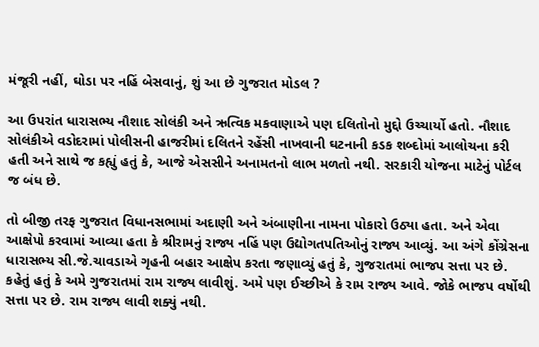મંજૂરી નહીં, ઘોડા પર નહિં બેસવાનું, શું આ છે ગુજરાત મોડલ ?

આ ઉપરાંત ધારાસભ્ય નૌશાદ સોલંકી અને ઋત્વિક મકવાણાએ પણ દલિતોનો મુદ્દો ઉચ્ચાર્યો હતો. નૌશાદ સોલંકીએ વડોદરામાં પોલીસની હાજરીમાં દલિતને રહેંસી નાખવાની ઘટનાની કડક શબ્દોમાં આલોચના કરી હતી અને સાથે જ કહ્યું હતું કે, આજે એસસીને અનામતનો લાભ મળતો નથી. સરકારી યોજના માટેનું પોર્ટલ જ બંધ છે.

તો બીજી તરફ ગુજરાત વિધાનસભામાં અદાણી અને અંબાણીના નામના પોકારો ઉઠ્યા હતા. અને એવા આક્ષેપો કરવામાં આવ્યા હતા કે શ્રીરામનું રાજ્ય નહિં પણ ઉદ્યોગતપતિઓનું રાજ્ય આવ્યું. આ અંગે કોંગ્રેસના ધારાસભ્ય સી.જે.ચાવડાએ ગૃહની બહાર આક્ષેપ કરતા જણાવ્યું હતું કે, ગુજરાતમાં ભાજપ સત્તા પર છે. કહેતું હતું કે અમે ગુજરાતમાં રામ રાજ્ય લાવીશું. અમે પણ ઈચ્છીએ કે રામ રાજ્ય આવે. જોકે ભાજપ વર્ષોથી સત્તા પર છે. રામ રાજ્ય લાવી શક્યું નથી.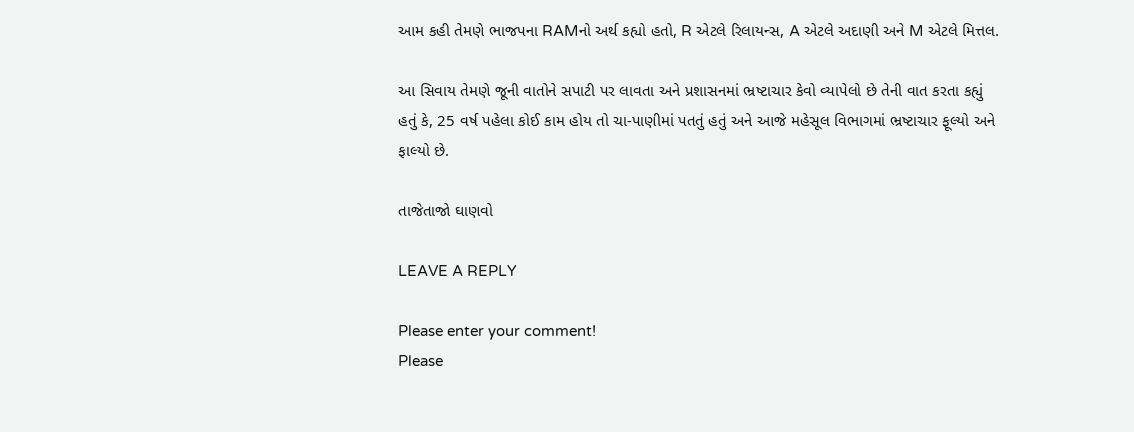આમ કહી તેમણે ભાજપના RAMનો અર્થ કહ્યો હતો, R એટલે રિલાયન્સ, A એટલે અદાણી અને M એટલે મિત્તલ.

આ સિવાય તેમણે જૂની વાતોને સપાટી પર લાવતા અને પ્રશાસનમાં ભ્રષ્ટાચાર કેવો વ્યાપેલો છે તેની વાત કરતા કહ્યું હતું કે, 25 વર્ષ પહેલા કોઈ કામ હોય તો ચા-પાણીમાં પતતું હતું અને આજે મહેસૂલ વિભાગમાં ભ્રષ્ટાચાર ફૂલ્યો અને ફાલ્યો છે.

તાજેતાજો ઘાણવો

LEAVE A REPLY

Please enter your comment!
Please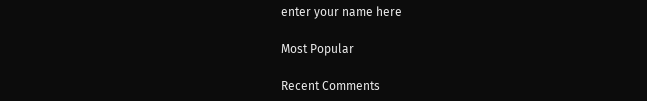enter your name here

Most Popular

Recent Comments